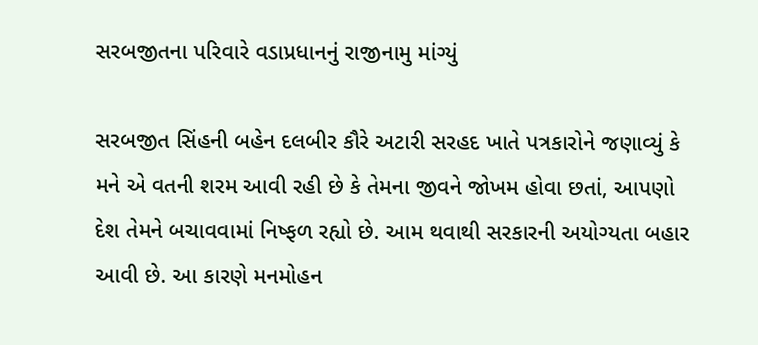સરબજીતના પરિવારે વડાપ્રધાનનું રાજીનામુ માંગ્યું

સરબજીત સિંહની બહેન દલબીર કૌરે અટારી સરહદ ખાતે પત્રકારોને જણાવ્યું કે મને એ વતની શરમ આવી રહી છે કે તેમના જીવને જોખમ હોવા છતાં, આપણો દેશ તેમને બચાવવામાં નિષ્ફળ રહ્યો છે. આમ થવાથી સરકારની અયોગ્યતા બહાર આવી છે. આ કારણે મનમોહન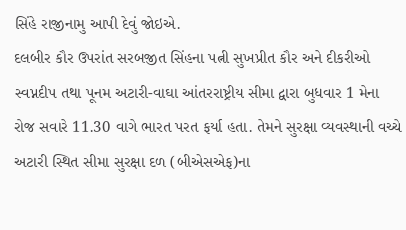સિંહે રાજીનામુ આપી દેવું જોઇએ.
દલબીર કૌર ઉપરાંત સરબજીત સિંહના પત્ની સુખપ્રીત કૌર અને દીકરીઓ સ્વપ્નદીપ તથા પૂનમ અટારી-વાઘા આંતરરાષ્ટ્રીય સીમા દ્વારા બુધવાર 1 મેના રોજ સવારે 11.30 વાગે ભારત પરત ફર્યા હતા. તેમને સુરક્ષા વ્યવસ્થાની વચ્ચે અટારી સ્થિત સીમા સુરક્ષા દળ (બીએસએફ)ના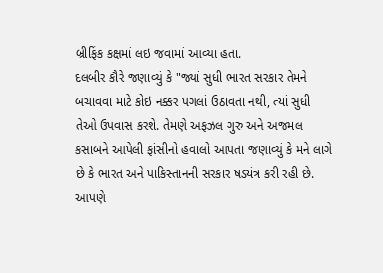બ્રીફિંક કક્ષમાં લઇ જવામાં આવ્યા હતા.
દલબીર કૌરે જણાવ્યું કે "જ્યાં સુધી ભારત સરકાર તેમને બચાવવા માટે કોઇ નક્કર પગલાં ઉઠાવતા નથી, ત્યાં સુધી તેઓ ઉપવાસ કરશે. તેમણે અફઝલ ગુરુ અને અજમલ કસાબને આપેલી ફાંસીનો હવાલો આપતા જણાવ્યું કે મને લાગે છે કે ભારત અને પાકિસ્તાનની સરકાર ષડયંત્ર કરી રહી છે. આપણે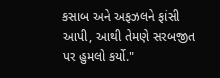કસાબ અને અફઝલને ફાંસી આપી, આથી તેમણે સરબજીત પર હુમલો કર્યો."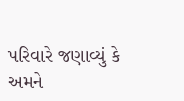પરિવારે જણાવ્યું કે અમને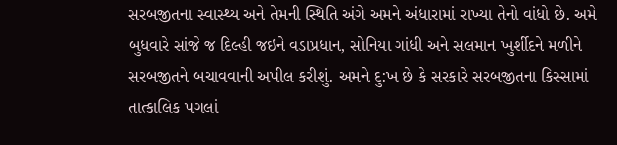સરબજીતના સ્વાસ્થ્ય અને તેમની સ્થિતિ અંગે અમને અંધારામાં રાખ્યા તેનો વાંધો છે. અમે બુધવારે સાંજે જ દિલ્હી જઇને વડાપ્રધાન, સોનિયા ગાંધી અને સલમાન ખુર્શીદને મળીને સરબજીતને બચાવવાની અપીલ કરીશું. અમને દુ:ખ છે કે સરકારે સરબજીતના કિસ્સામાં તાત્કાલિક પગલાં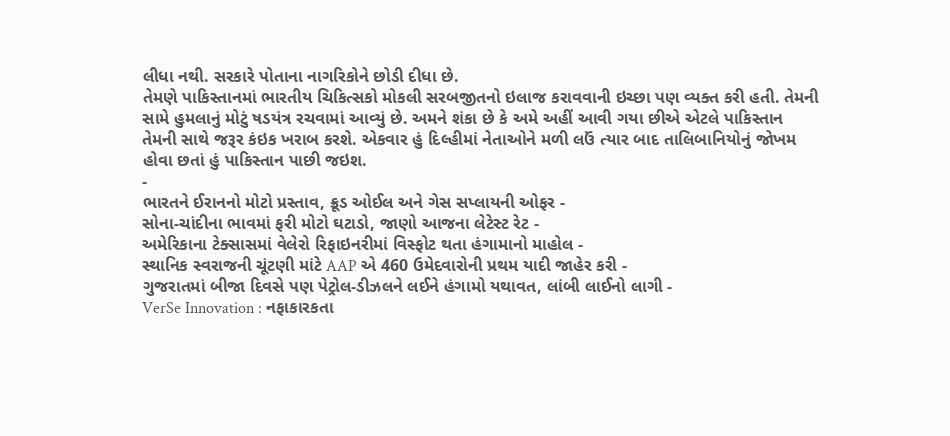લીધા નથી. સરકારે પોતાના નાગરિકોને છોડી દીધા છે.
તેમણે પાકિસ્તાનમાં ભારતીય ચિકિત્સકો મોકલી સરબજીતનો ઇલાજ કરાવવાની ઇચ્છા પણ વ્યક્ત કરી હતી. તેમની સામે હુમલાનું મોટું ષડયંત્ર રચવામાં આવ્યું છે. અમને શંકા છે કે અમે અહીં આવી ગયા છીએ એટલે પાકિસ્તાન તેમની સાથે જરૂર કંઇક ખરાબ કરશે. એકવાર હું દિલ્હીમાં નેતાઓને મળી લઉં ત્યાર બાદ તાલિબાનિયોનું જોખમ હોવા છતાં હું પાકિસ્તાન પાછી જઇશ.
-
ભારતને ઈરાનનો મોટો પ્રસ્તાવ, ક્રૂડ ઓઈલ અને ગેસ સપ્લાયની ઓફર -
સોના-ચાંદીના ભાવમાં ફરી મોટો ઘટાડો, જાણો આજના લેટેસ્ટ રેટ -
અમેરિકાના ટેક્સાસમાં વેલેરો રિફાઇનરીમાં વિસ્ફોટ થતા હંગામાનો માહોલ -
સ્થાનિક સ્વરાજની ચૂંટણી માંટે AAP એ 460 ઉમેદવારોની પ્રથમ યાદી જાહેર કરી -
ગુજરાતમાં બીજા દિવસે પણ પેટ્રોલ-ડીઝલને લઈને હંગામો યથાવત, લાંબી લાઈનો લાગી -
VerSe Innovation : નફાકારકતા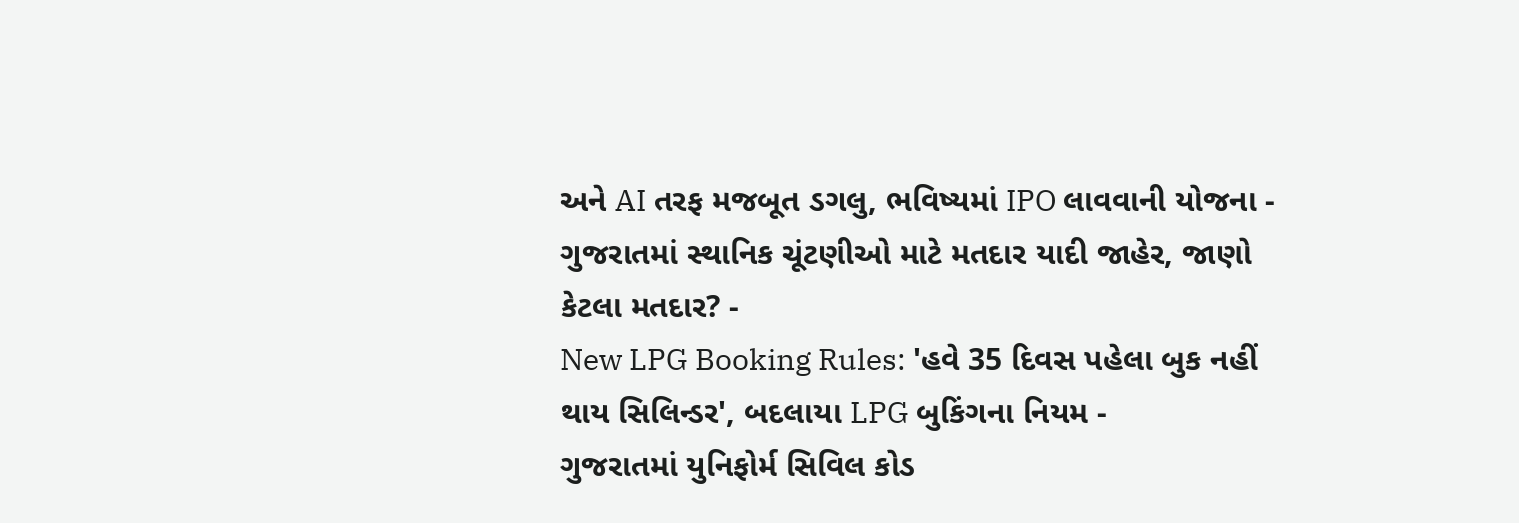અને AI તરફ મજબૂત ડગલુ, ભવિષ્યમાં IPO લાવવાની યોજના -
ગુજરાતમાં સ્થાનિક ચૂંટણીઓ માટે મતદાર યાદી જાહેર, જાણો કેટલા મતદાર? -
New LPG Booking Rules: 'હવે 35 દિવસ પહેલા બુક નહીં થાય સિલિન્ડર', બદલાયા LPG બુકિંગના નિયમ -
ગુજરાતમાં યુનિફોર્મ સિવિલ કોડ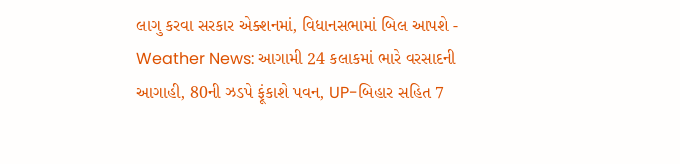લાગુ કરવા સરકાર એક્શનમાં, વિધાનસભામાં બિલ આપશે -
Weather News: આગામી 24 કલાકમાં ભારે વરસાદની આગાહી, 80ની ઝડપે ફૂંકાશે પવન, UP-બિહાર સહિત 7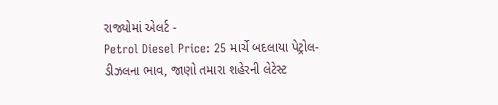રાજ્યોમાં એલર્ટ -
Petrol Diesel Price: 25 માર્ચે બદલાયા પેટ્રોલ-ડીઝલના ભાવ, જાણો તમારા શહેરની લેટેસ્ટ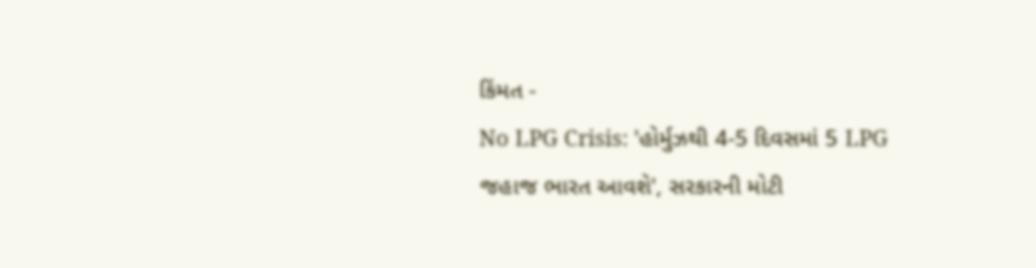કિંમત -
No LPG Crisis: 'હોર્મુઝથી 4-5 દિવસમાં 5 LPG જહાજ ભારત આવશે', સરકારની મોટી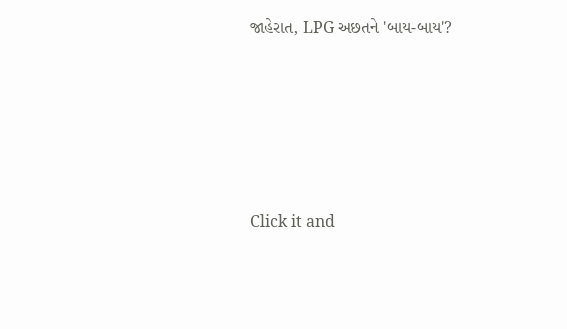જાહેરાત, LPG અછતને 'બાય-બાય'?








Click it and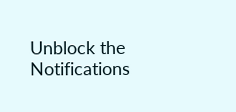Unblock the Notifications